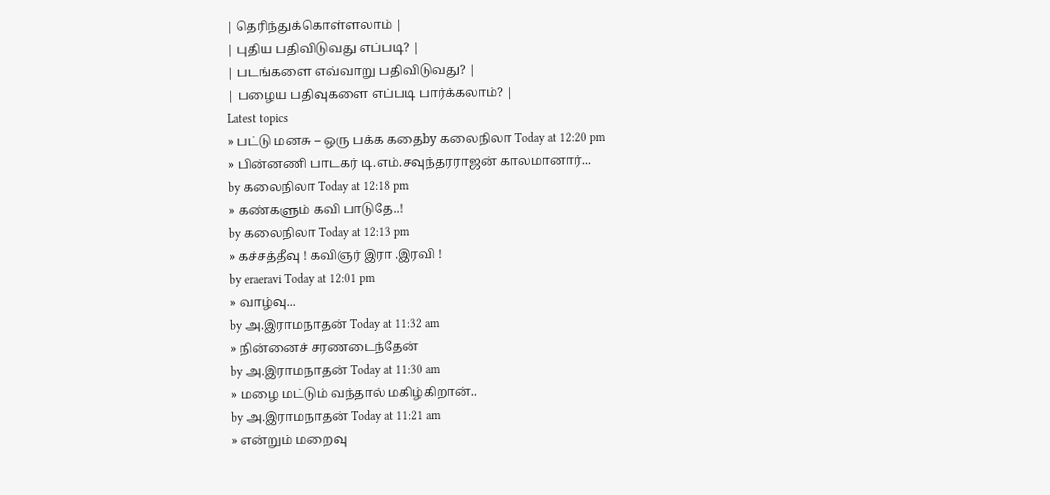| தெரிந்துக்கொள்ளலாம் |
| புதிய பதிவிடுவது எப்படி? |
| படங்களை எவ்வாறு பதிவிடுவது? |
| பழைய பதிவுகளை எப்படி பார்க்கலாம்? |
Latest topics
» பட்டு மனசு – ஒரு பக்க கதைby கலைநிலா Today at 12:20 pm
» பின்னணி பாடகர் டி.எம்.சவுந்தரராஜன் காலமானார்...
by கலைநிலா Today at 12:18 pm
» கண்களும் கவி பாடுதே..!
by கலைநிலா Today at 12:13 pm
» கச்சத்தீவு ! கவிஞர் இரா .இரவி !
by eraeravi Today at 12:01 pm
» வாழ்வு...
by அ.இராமநாதன் Today at 11:32 am
» நின்னைச் சரணடைந்தேன்
by அ.இராமநாதன் Today at 11:30 am
» மழை மட்டும் வந்தால் மகிழ்கிறான்..
by அ.இராமநாதன் Today at 11:21 am
» என்றும் மறைவு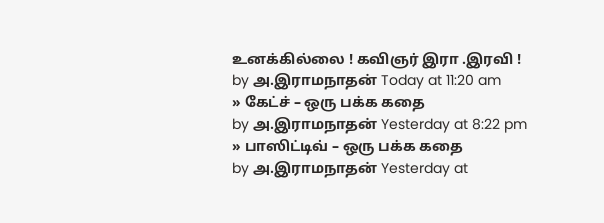உனக்கில்லை ! கவிஞர் இரா .இரவி !
by அ.இராமநாதன் Today at 11:20 am
» கேட்ச் – ஒரு பக்க கதை
by அ.இராமநாதன் Yesterday at 8:22 pm
» பாஸிட்டிவ் – ஒரு பக்க கதை
by அ.இராமநாதன் Yesterday at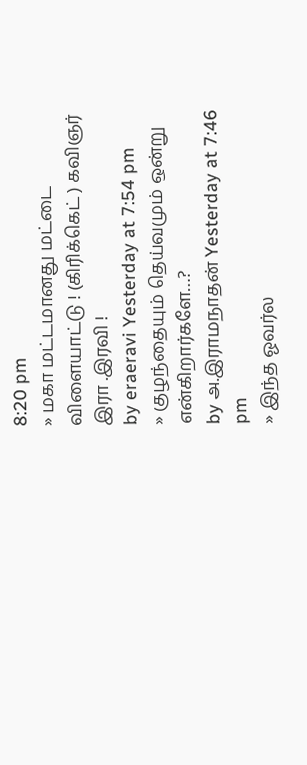8:20 pm
» மகா மட்டமானது மட்டை விளையாட்டு ! (கிரிக்கெட் ) கவிஞர் இரா .இரவி !
by eraeravi Yesterday at 7:54 pm
» குழந்தையும் தெய்வமும் ஒன்று என்கிறார்களே…?
by அ.இராமநாதன் Yesterday at 7:46 pm
» இந்த ஓவர்ல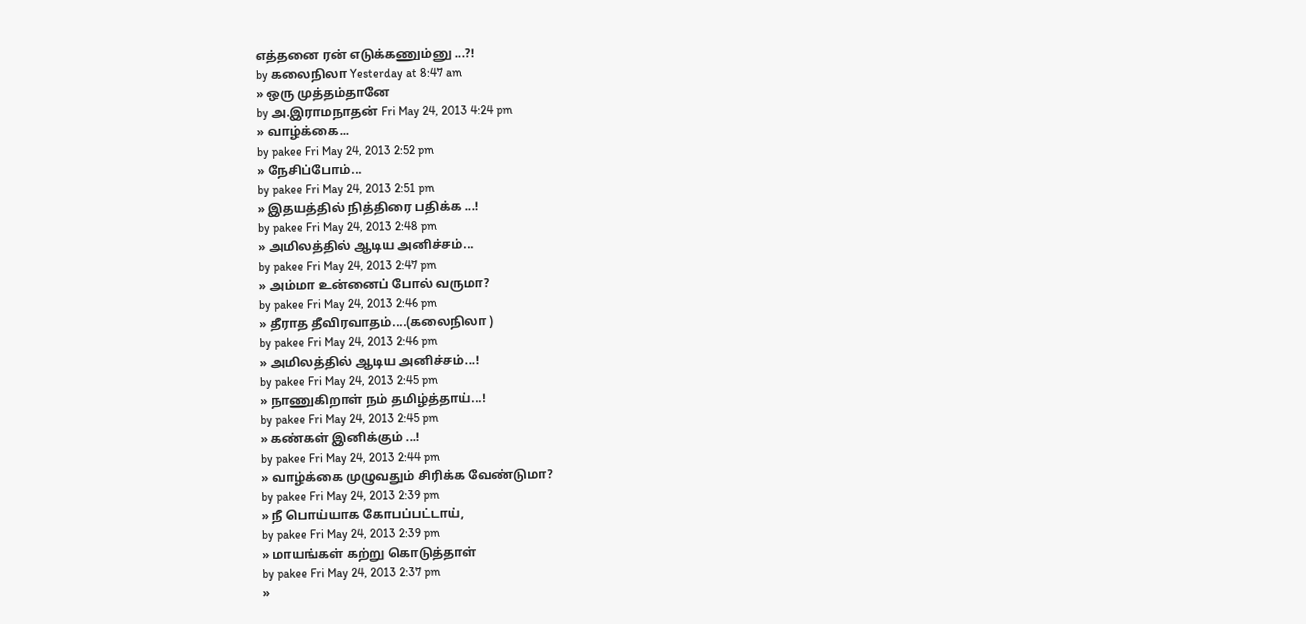எத்தனை ரன் எடுக்கணும்னு ...?!
by கலைநிலா Yesterday at 8:47 am
» ஒரு முத்தம்தானே
by அ.இராமநாதன் Fri May 24, 2013 4:24 pm
» வாழ்க்கை...
by pakee Fri May 24, 2013 2:52 pm
» நேசிப்போம்...
by pakee Fri May 24, 2013 2:51 pm
» இதயத்தில் நித்திரை பதிக்க ...!
by pakee Fri May 24, 2013 2:48 pm
» அமிலத்தில் ஆடிய அனிச்சம்...
by pakee Fri May 24, 2013 2:47 pm
» அம்மா உன்னைப் போல் வருமா?
by pakee Fri May 24, 2013 2:46 pm
» தீராத தீவிரவாதம்....(கலைநிலா )
by pakee Fri May 24, 2013 2:46 pm
» அமிலத்தில் ஆடிய அனிச்சம்...!
by pakee Fri May 24, 2013 2:45 pm
» நாணுகிறாள் நம் தமிழ்த்தாய்...!
by pakee Fri May 24, 2013 2:45 pm
» கண்கள் இனிக்கும் ...!
by pakee Fri May 24, 2013 2:44 pm
» வாழ்க்கை முழுவதும் சிரிக்க வேண்டுமா?
by pakee Fri May 24, 2013 2:39 pm
» நீ பொய்யாக கோபப்பட்டாய்,
by pakee Fri May 24, 2013 2:39 pm
» மாயங்கள் கற்று கொடுத்தாள்
by pakee Fri May 24, 2013 2:37 pm
»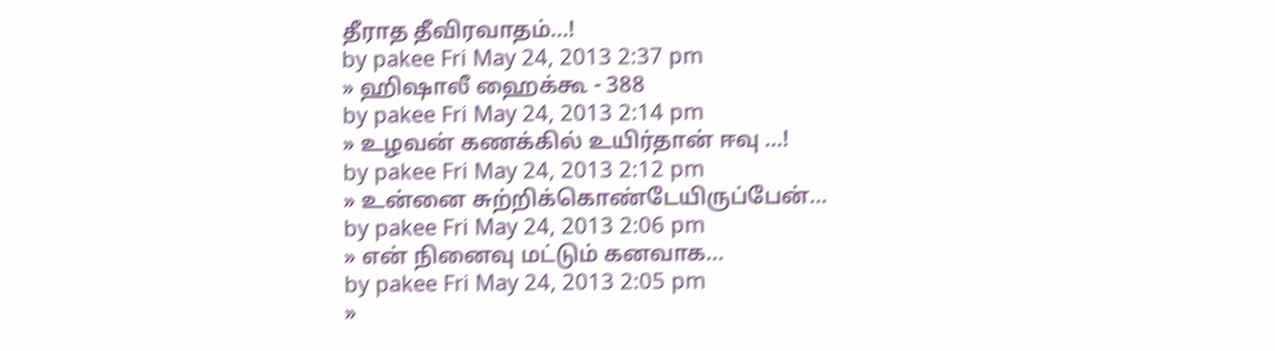தீராத தீவிரவாதம்...!
by pakee Fri May 24, 2013 2:37 pm
» ஹிஷாலீ ஹைக்கூ - 388
by pakee Fri May 24, 2013 2:14 pm
» உழவன் கணக்கில் உயிர்தான் ஈவு ...!
by pakee Fri May 24, 2013 2:12 pm
» உன்னை சுற்றிக்கொண்டேயிருப்பேன்...
by pakee Fri May 24, 2013 2:06 pm
» என் நினைவு மட்டும் கனவாக...
by pakee Fri May 24, 2013 2:05 pm
»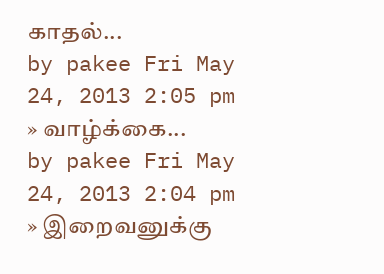காதல்...
by pakee Fri May 24, 2013 2:05 pm
» வாழ்க்கை...
by pakee Fri May 24, 2013 2:04 pm
» இறைவனுக்கு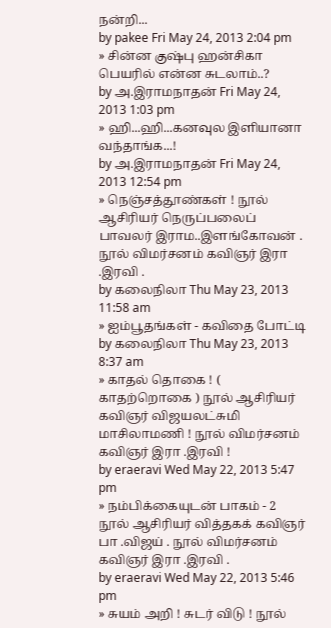நன்றி...
by pakee Fri May 24, 2013 2:04 pm
» சின்ன குஷ்பு ஹன்சிகா பெயரில் என்ன சுடலாம்..?
by அ.இராமநாதன் Fri May 24, 2013 1:03 pm
» ஹி...ஹி...கனவுல இளியானா வந்தாங்க...!
by அ.இராமநாதன் Fri May 24, 2013 12:54 pm
» நெஞ்சத்தூண்கள் ! நூல் ஆசிரியர் நெருப்பலைப் பாவலர் இராம..இளங்கோவன் . நூல் விமர்சனம் கவிஞர் இரா .இரவி .
by கலைநிலா Thu May 23, 2013 11:58 am
» ஐம்பூதங்கள் - கவிதை போட்டி
by கலைநிலா Thu May 23, 2013 8:37 am
» காதல் தொகை ! ( காதற்றொகை ) நூல் ஆசிரியர் கவிஞர் விஜயலட்சுமி மாசிலாமணி ! நூல் விமர்சனம் கவிஞர் இரா .இரவி !
by eraeravi Wed May 22, 2013 5:47 pm
» நம்பிக்கையுடன் பாகம் - 2 நூல் ஆசிரியர் வித்தகக் கவிஞர் பா .விஜய் . நூல் விமர்சனம் கவிஞர் இரா .இரவி .
by eraeravi Wed May 22, 2013 5:46 pm
» சுயம் அறி ! சுடர் விடு ! நூல்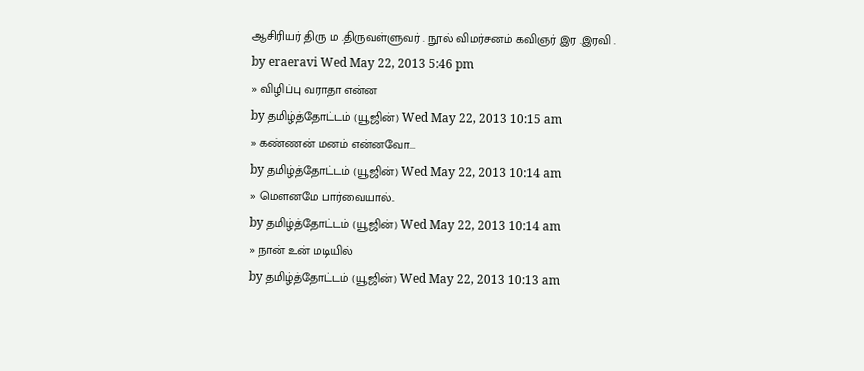ஆசிரியர் திரு ம .திருவள்ளுவர் . நூல் விமர்சனம் கவிஞர் இர .இரவி .
by eraeravi Wed May 22, 2013 5:46 pm
» விழிப்பு வராதா என்ன
by தமிழ்த்தோட்டம் (யூஜின்) Wed May 22, 2013 10:15 am
» கண்ணன் மனம் என்னவோ...
by தமிழ்த்தோட்டம் (யூஜின்) Wed May 22, 2013 10:14 am
» மௌனமே பார்வையால்..
by தமிழ்த்தோட்டம் (யூஜின்) Wed May 22, 2013 10:14 am
» நான் உன் மடியில்
by தமிழ்த்தோட்டம் (யூஜின்) Wed May 22, 2013 10:13 am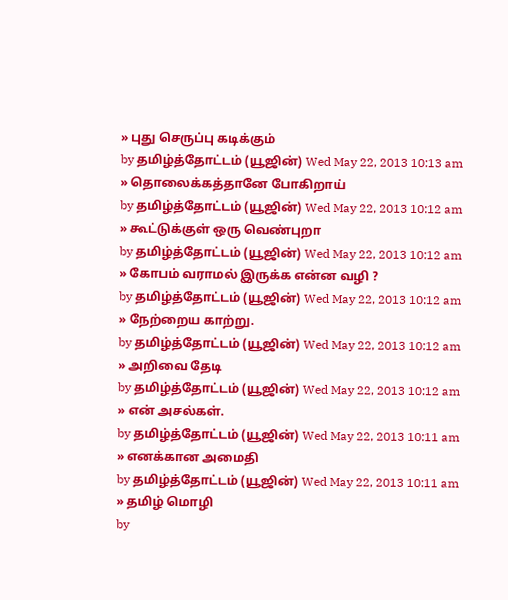» புது செருப்பு கடிக்கும்
by தமிழ்த்தோட்டம் (யூஜின்) Wed May 22, 2013 10:13 am
» தொலைக்கத்தானே போகிறாய்
by தமிழ்த்தோட்டம் (யூஜின்) Wed May 22, 2013 10:12 am
» கூட்டுக்குள் ஒரு வெண்புறா
by தமிழ்த்தோட்டம் (யூஜின்) Wed May 22, 2013 10:12 am
» கோபம் வராமல் இருக்க என்ன வழி ?
by தமிழ்த்தோட்டம் (யூஜின்) Wed May 22, 2013 10:12 am
» நேற்றைய காற்று.
by தமிழ்த்தோட்டம் (யூஜின்) Wed May 22, 2013 10:12 am
» அறிவை தேடி
by தமிழ்த்தோட்டம் (யூஜின்) Wed May 22, 2013 10:12 am
» என் அசல்கள்.
by தமிழ்த்தோட்டம் (யூஜின்) Wed May 22, 2013 10:11 am
» எனக்கான அமைதி
by தமிழ்த்தோட்டம் (யூஜின்) Wed May 22, 2013 10:11 am
» தமிழ் மொழி
by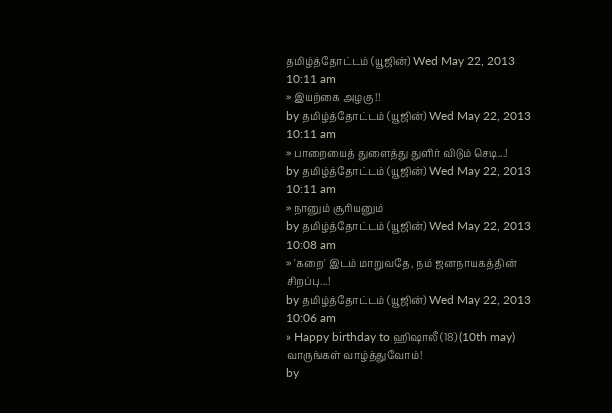தமிழ்த்தோட்டம் (யூஜின்) Wed May 22, 2013 10:11 am
» இயற்கை அழகு !!
by தமிழ்த்தோட்டம் (யூஜின்) Wed May 22, 2013 10:11 am
» பாறையைத் துளைத்து துளிர் விடும் செடி...!
by தமிழ்த்தோட்டம் (யூஜின்) Wed May 22, 2013 10:11 am
» நானும் சூரியனும்
by தமிழ்த்தோட்டம் (யூஜின்) Wed May 22, 2013 10:08 am
» 'கறை' இடம் மாறுவதே, நம் ஜனநாயகத்தின் சிறப்பு...!
by தமிழ்த்தோட்டம் (யூஜின்) Wed May 22, 2013 10:06 am
» Happy birthday to ஹிஷாலீ (18) (10th may) வாருங்கள் வாழ்த்துவோம்!
by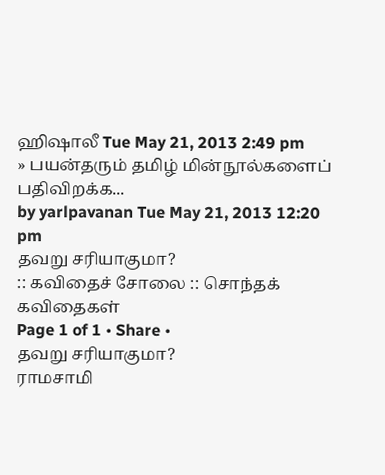ஹிஷாலீ Tue May 21, 2013 2:49 pm
» பயன்தரும் தமிழ் மின்நூல்களைப் பதிவிறக்க...
by yarlpavanan Tue May 21, 2013 12:20 pm
தவறு சரியாகுமா?
:: கவிதைச் சோலை :: சொந்தக் கவிதைகள்
Page 1 of 1 • Share •
தவறு சரியாகுமா?
ராமசாமி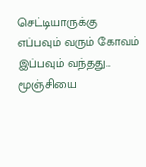செட்டியாருக்கு
எப்பவும் வரும் கோவம்
இப்பவும் வந்தது...
மூஞ்சியை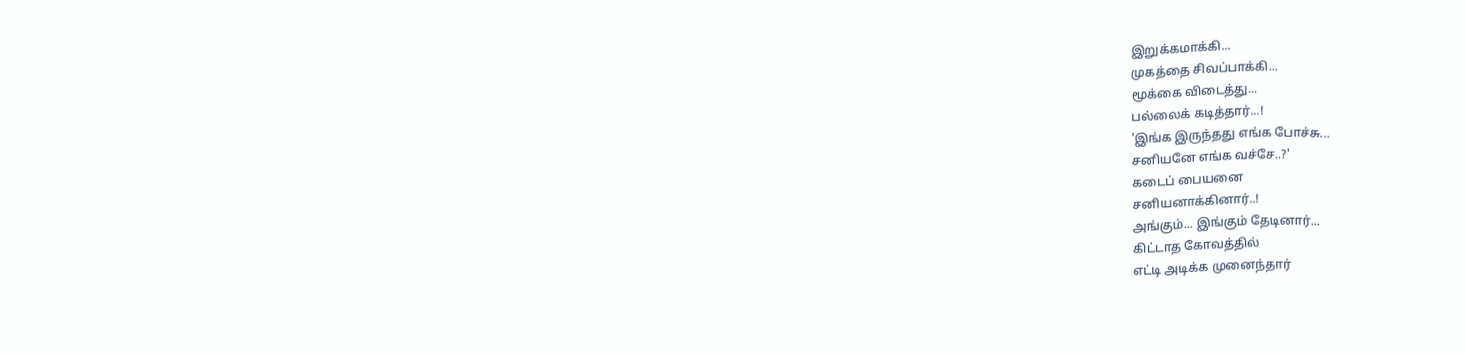இறுக்கமாக்கி...
முகத்தை சிவப்பாக்கி...
மூக்கை விடைத்து...
பல்லைக் கடித்தார்...!
'இங்க இருந்தது எங்க போச்சு...
சனியனே எங்க வச்சே..?'
கடைப் பையனை
சனியனாக்கினார்..!
அங்கும்... இங்கும் தேடினார்...
கிட்டாத கோவத்தில்
எட்டி அடிக்க முனைந்தார்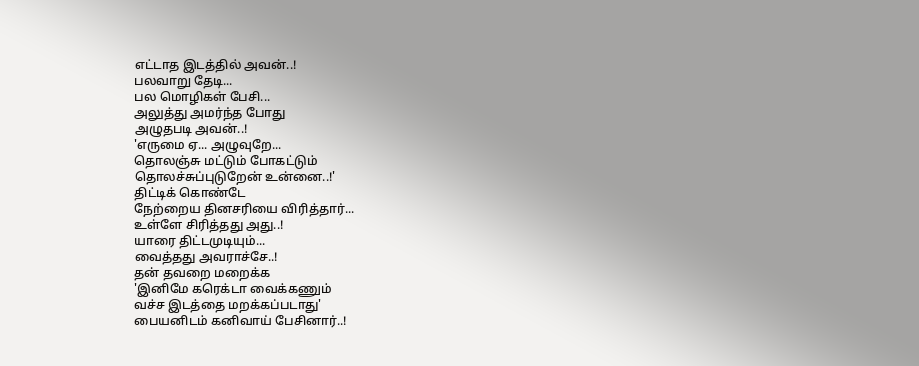எட்டாத இடத்தில் அவன்..!
பலவாறு தேடி...
பல மொழிகள் பேசி...
அலுத்து அமர்ந்த போது
அழுதபடி அவன்..!
'எருமை ஏ... அழுவுறே...
தொலஞ்சு மட்டும் போகட்டும்
தொலச்சுப்புடுறேன் உன்னை..!'
திட்டிக் கொண்டே
நேற்றைய தினசரியை விரித்தார்...
உள்ளே சிரித்தது அது..!
யாரை திட்டமுடியும்...
வைத்தது அவராச்சே..!
தன் தவறை மறைக்க
'இனிமே கரெக்டா வைக்கணும்
வச்ச இடத்தை மறக்கப்படாது'
பையனிடம் கனிவாய் பேசினார்..!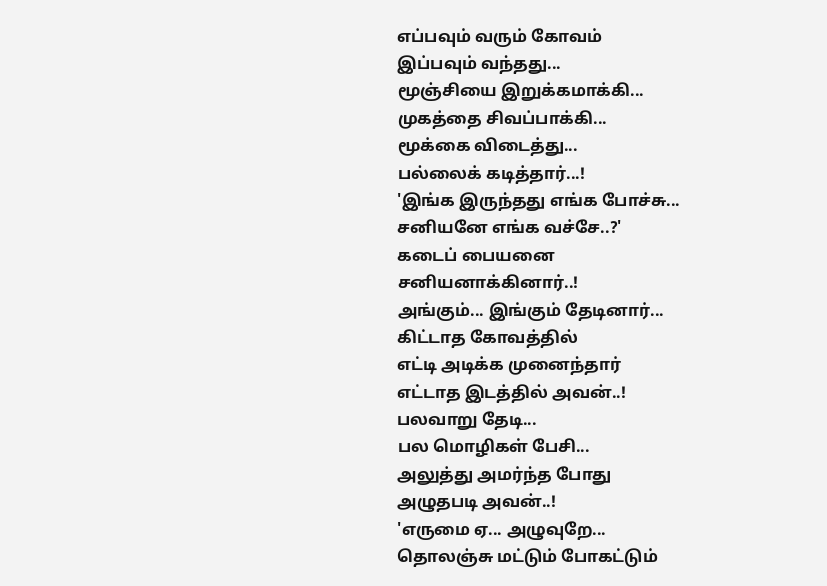எப்பவும் வரும் கோவம்
இப்பவும் வந்தது...
மூஞ்சியை இறுக்கமாக்கி...
முகத்தை சிவப்பாக்கி...
மூக்கை விடைத்து...
பல்லைக் கடித்தார்...!
'இங்க இருந்தது எங்க போச்சு...
சனியனே எங்க வச்சே..?'
கடைப் பையனை
சனியனாக்கினார்..!
அங்கும்... இங்கும் தேடினார்...
கிட்டாத கோவத்தில்
எட்டி அடிக்க முனைந்தார்
எட்டாத இடத்தில் அவன்..!
பலவாறு தேடி...
பல மொழிகள் பேசி...
அலுத்து அமர்ந்த போது
அழுதபடி அவன்..!
'எருமை ஏ... அழுவுறே...
தொலஞ்சு மட்டும் போகட்டும்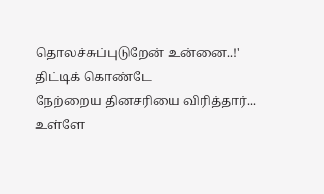தொலச்சுப்புடுறேன் உன்னை..!'
திட்டிக் கொண்டே
நேற்றைய தினசரியை விரித்தார்...
உள்ளே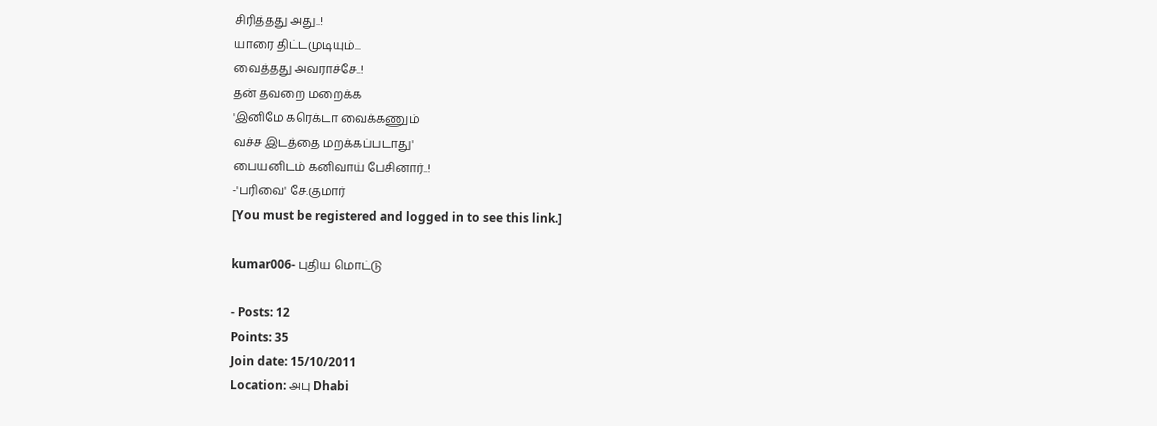சிரித்தது அது..!
யாரை திட்டமுடியும்...
வைத்தது அவராச்சே..!
தன் தவறை மறைக்க
'இனிமே கரெக்டா வைக்கணும்
வச்ச இடத்தை மறக்கப்படாது'
பையனிடம் கனிவாய் பேசினார்..!
-'பரிவை' சே.குமார்
[You must be registered and logged in to see this link.]

kumar006- புதிய மொட்டு

- Posts: 12
Points: 35
Join date: 15/10/2011
Location: அபு Dhabi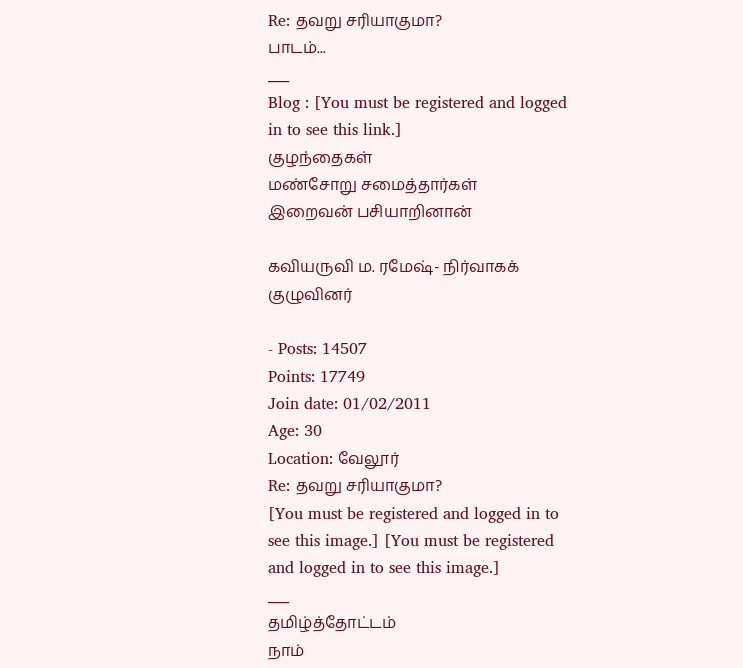Re: தவறு சரியாகுமா?
பாடம்...
___
Blog : [You must be registered and logged in to see this link.]
குழந்தைகள்
மண்சோறு சமைத்தார்கள்
இறைவன் பசியாறினான்

கவியருவி ம. ரமேஷ்- நிர்வாகக் குழுவினர்

- Posts: 14507
Points: 17749
Join date: 01/02/2011
Age: 30
Location: வேலூர்
Re: தவறு சரியாகுமா?
[You must be registered and logged in to see this image.] [You must be registered and logged in to see this image.]
___
தமிழ்த்தோட்டம்
நாம்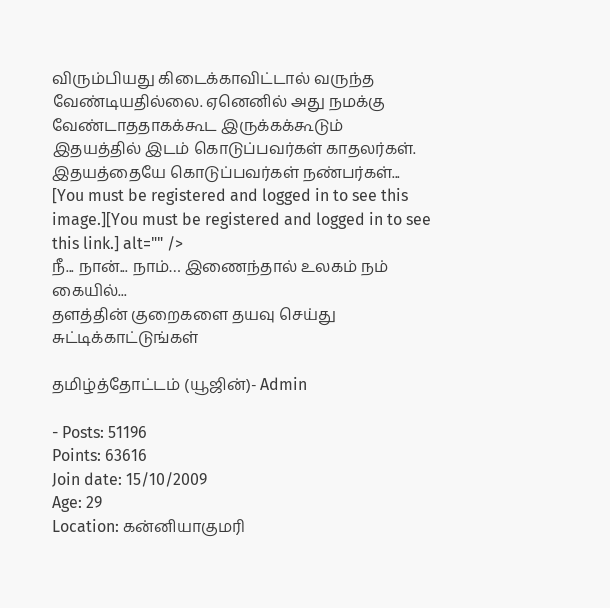விரும்பியது கிடைக்காவிட்டால் வருந்த வேண்டியதில்லை. ஏனெனில் அது நமக்கு வேண்டாததாகக்கூட இருக்கக்கூடும்
இதயத்தில் இடம் கொடுப்பவர்கள் காதலர்கள். இதயத்தையே கொடுப்பவர்கள் நண்பர்கள்...
[You must be registered and logged in to see this image.][You must be registered and logged in to see this link.] alt="" />
நீ... நான்... நாம்… இணைந்தால் உலகம் நம் கையில்...
தளத்தின் குறைகளை தயவு செய்து சுட்டிக்காட்டுங்கள்

தமிழ்த்தோட்டம் (யூஜின்)- Admin

- Posts: 51196
Points: 63616
Join date: 15/10/2009
Age: 29
Location: கன்னியாகுமரி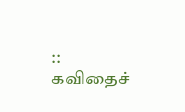:: கவிதைச்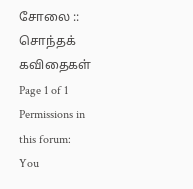சோலை :: சொந்தக் கவிதைகள்
Page 1 of 1
Permissions in this forum:
You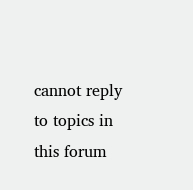cannot reply to topics in this forum